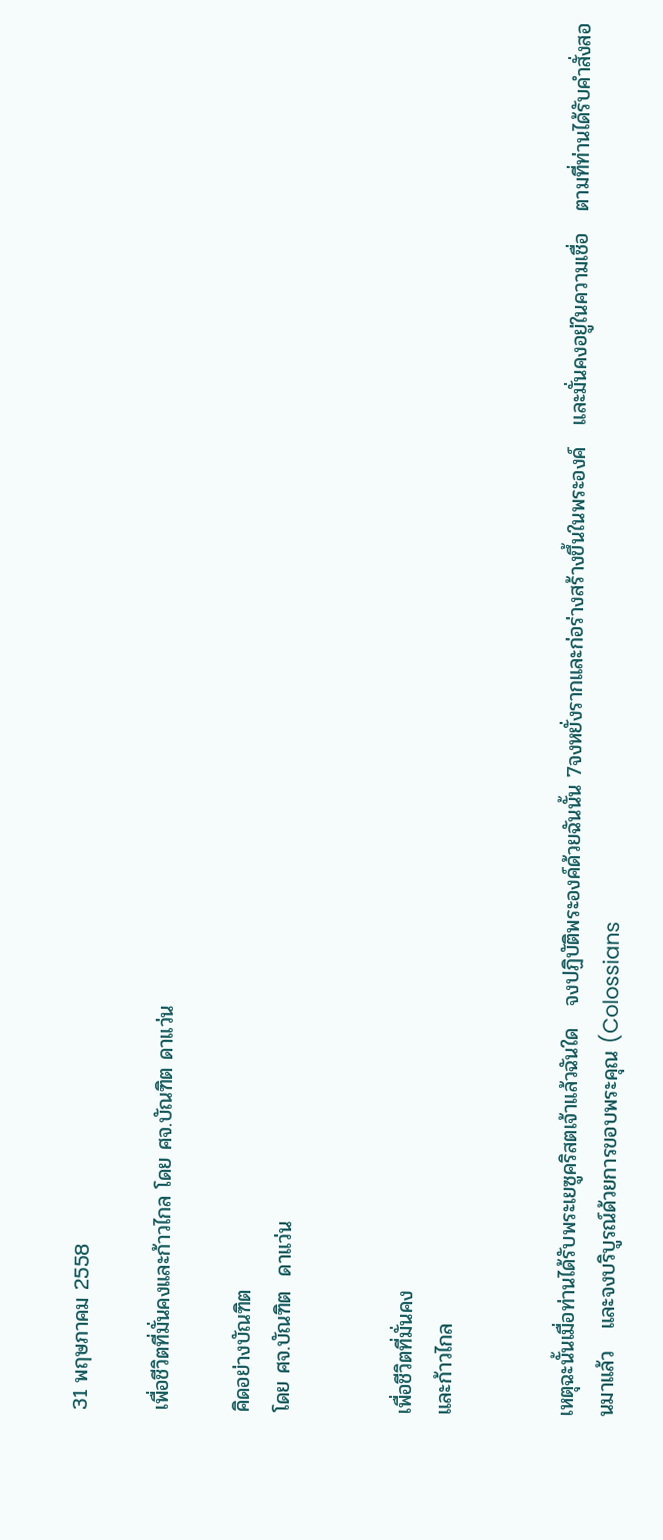31 พฤษภาคม 2558

เพื่อชีวิตที่มั่นคงและก้าวไกล โดย ศจ.บัณฑิต ดาแว่น

คิดอย่างบัณฑิต
โดย ศจ.บัณฑิต  ดาแว่น


เพื่อชีวิตที่มั่นคง
และก้าวไกล


เหตุฉะนั้นเมื่อท่านได้รับพระเยซูคริสตเจ้าแล้วฉันใด   จงปฏิบัติพระองค์ด้วยฉันนั้น 7จงหยั่งรากและก่อร่างสร้างขึ้นในพระองค์   และมั่นคงอยู่ในความเชื่อ   ตามที่ท่านได้รับคำสั่งสอนมาแล้ว   และจงบริบูรณ์ด้วยการขอบพระคุณ (Colossians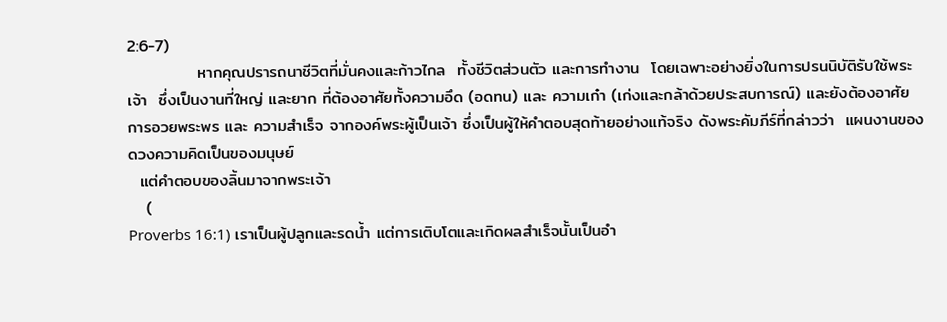2:6-7)
            หากคุณปรารถนาชีวิตที่มั่นคงและก้าวไกล  ทั้งชีวิตส่วนตัว และการทำงาน  โดยเฉพาะอย่างยิ่งในการปรนนิบัติรับใช้พระเจ้า  ซึ่งเป็นงานที่ใหญ่ และยาก ที่ต้องอาศัยทั้งความอึด (อดทน) และ ความเก๋า (เก่งและกล้าด้วยประสบการณ์) และยังต้องอาศัย การอวยพระพร และ ความสำเร็จ จากองค์พระผู้เป็นเจ้า ซึ่งเป็นผู้ให้คำตอบสุดท้ายอย่างแท้จริง ดังพระคัมภีร์ที่กล่าวว่า  แผนงานของดวงความคิดเป็นของมนุษย์
  แต่คำตอบของลิ้นมาจากพระเจ้า
   (
Proverbs 16:1) เราเป็นผู้ปลูกและรดน้ำ แต่การเติบโตและเกิดผลสำเร็จนั้นเป็นอำ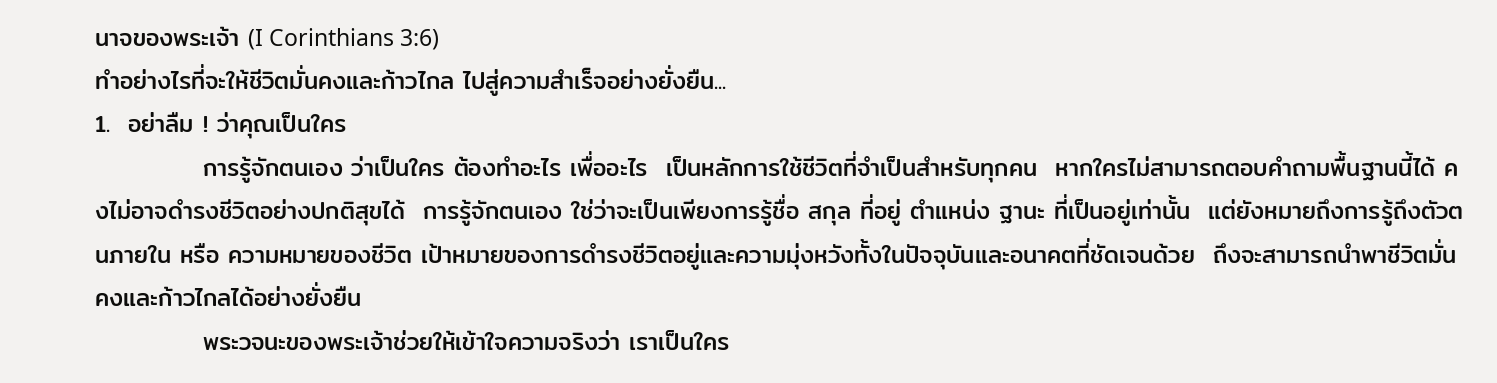นาจของพระเจ้า (I Corinthians 3:6)
ทำอย่างไรที่จะให้ชีวิตมั่นคงและก้าวไกล ไปสู่ความสำเร็จอย่างยั่งยืน...
1.  อย่าลืม ! ว่าคุณเป็นใคร
            การรู้จักตนเอง ว่าเป็นใคร ต้องทำอะไร เพื่ออะไร  เป็นหลักการใช้ชีวิตที่จำเป็นสำหรับทุกคน  หากใครไม่สามารถตอบคำถามพื้นฐานนี้ได้ คงไม่อาจดำรงชีวิตอย่างปกติสุขได้  การรู้จักตนเอง ใช่ว่าจะเป็นเพียงการรู้ชื่อ สกุล ที่อยู่ ตำแหน่ง ฐานะ ที่เป็นอยู่เท่านั้น  แต่ยังหมายถึงการรู้ถึงตัวตนภายใน หรือ ความหมายของชีวิต เป้าหมายของการดำรงชีวิตอยู่และความมุ่งหวังทั้งในปัจจุบันและอนาคตที่ชัดเจนด้วย  ถึงจะสามารถนำพาชีวิตมั่นคงและก้าวไกลได้อย่างยั่งยืน
            พระวจนะของพระเจ้าช่วยให้เข้าใจความจริงว่า เราเป็นใคร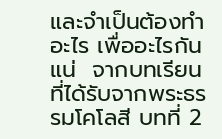และจำเป็นต้องทำอะไร เพื่ออะไรกันแน่  จากบทเรียนที่ได้รับจากพระธรรมโคโลสี บทที่ 2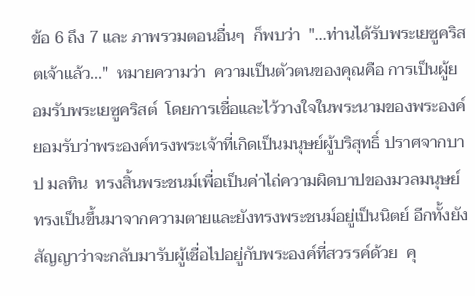ข้อ 6 ถึง 7 และ ภาพรวมตอนอื่นๆ  ก็พบว่า  "...ท่านได้รับพระเยซูคริสตเจ้าแล้ว..."  หมายความว่า  ความเป็นตัวตนของคุณคือ การเป็นผู้ยอมรับพระเยซูคริสต์  โดยการเชื่อและไว้วางใจในพระนามของพระองค์  ยอมรับว่าพระองค์ทรงพระเจ้าที่เกิดเป็นมนุษย์ผู้บริสุทธิ์ ปราศจากบาป มลทิน  ทรงสิ้นพระชนม์เพื่อเป็นค่าไถ่ความผิดบาปของมวลมนุษย์ ทรงเป็นขึ้นมาจากความตายและยังทรงพระชนม์อยู่เป็นนิตย์ อีกทั้งยังสัญญาว่าจะกลับมารับผู้เชื่อไปอยู่กับพระองค์ที่สวรรค์ด้วย  คุ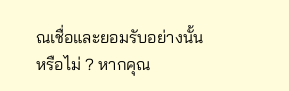ณเชื่อและยอมรับอย่างนั้นหรือไม่ ? หากคุณ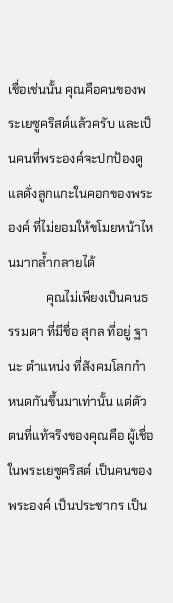เชื่อเช่นนั้น คุณคือคนของพระเยซูคริสต์แล้วครับ และเป็นคนที่พระองค์จะปกป้องดูแลดั่งลูกแกะในคอกของพระองค์ ที่ไม่ยอมให้ขโมยหน้าไหนมากล้ำกลายได้
            คุณไม่เพียงเป็นคนธรรมดา ที่มีชื่อ สุกล ที่อยู่ ฐานะ ตำแหน่ง ที่สังคมโลกกำหนดกันขึ้นมาเท่านั้น แต่ตัวตนที่แท้จริงของคุณคือ ผู้เชื่อในพระเยซูคริสต์ เป็นคนของพระองค์ เป็นประชากร เป็น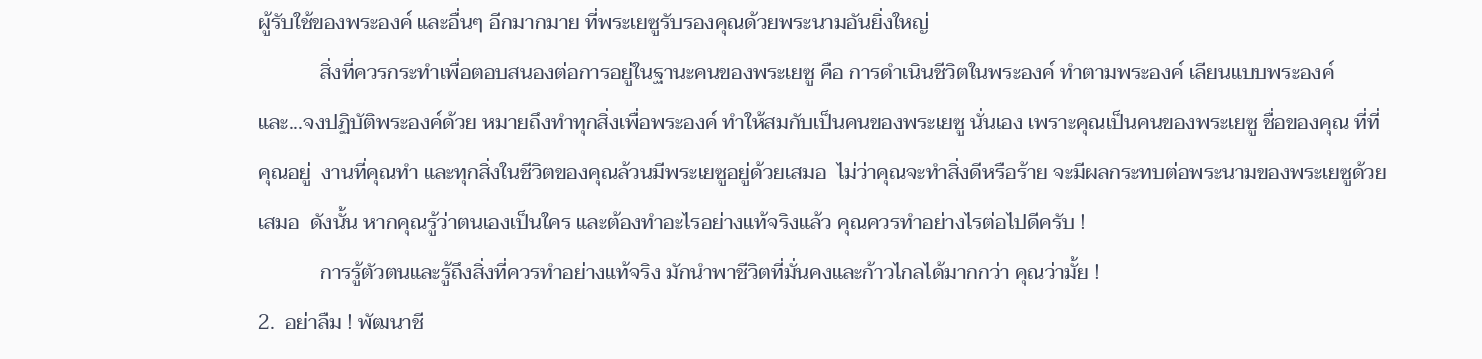ผู้รับใช้ของพระองค์ และอื่นๆ อีกมากมาย ที่พระเยซูรับรองคุณด้วยพระนามอันยิ่งใหญ่
            สิ่งที่ควรกระทำเพื่อตอบสนองต่อการอยู่ในฐานะคนของพระเยซู คือ การดำเนินชีวิตในพระองค์ ทำตามพระองค์ เลียนแบบพระองค์  และ...จงปฏิบัติพระองค์ด้วย หมายถึงทำทุกสิ่งเพื่อพระองค์ ทำให้สมกับเป็นคนของพระเยซู นั่นเอง เพราะคุณเป็นคนของพระเยซู ชื่อของคุณ ที่ที่คุณอยู่  งานที่คุณทำ และทุกสิ่งในชีวิตของคุณล้วนมีพระเยซูอยู่ด้วยเสมอ  ไม่ว่าคุณจะทำสิ่งดีหรือร้าย จะมีผลกระทบต่อพระนามของพระเยซูด้วยเสมอ  ดังนั้น หากคุณรู้ว่าตนเองเป็นใคร และต้องทำอะไรอย่างแท้จริงแล้ว คุณควรทำอย่างไรต่อไปดีครับ !
            การรู้ตัวตนและรู้ถึงสิ่งที่ควรทำอย่างแท้จริง มักนำพาชีวิตที่มั่นคงและก้าวไกลได้มากกว่า คุณว่ามั้ย !
2.  อย่าลืม ! พัฒนาชี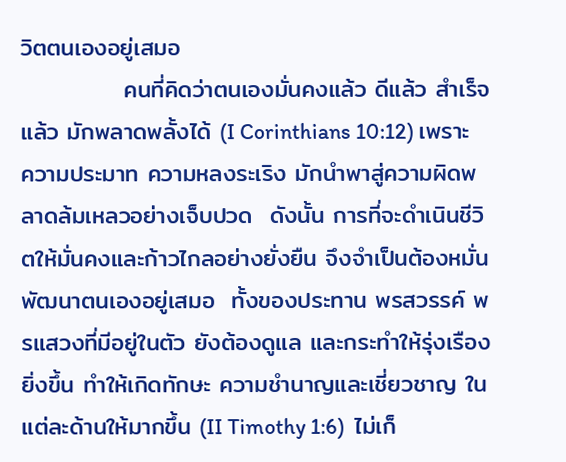วิตตนเองอยู่เสมอ
            คนที่คิดว่าตนเองมั่นคงแล้ว ดีแล้ว สำเร็จแล้ว มักพลาดพลั้งได้ (I Corinthians 10:12) เพราะความประมาท ความหลงระเริง มักนำพาสู่ความผิดพลาดล้มเหลวอย่างเจ็บปวด  ดังนั้น การที่จะดำเนินชีวิตให้มั่นคงและก้าวไกลอย่างยั่งยืน จึงจำเป็นต้องหมั่นพัฒนาตนเองอยู่เสมอ  ทั้งของประทาน พรสวรรค์ พรแสวงที่มีอยู่ในตัว ยังต้องดูแล และกระทำให้รุ่งเรืองยิ่งขึ้น ทำให้เกิดทักษะ ความชำนาญและเชี่ยวชาญ ในแต่ละด้านให้มากขึ้น (II Timothy 1:6)  ไม่เก็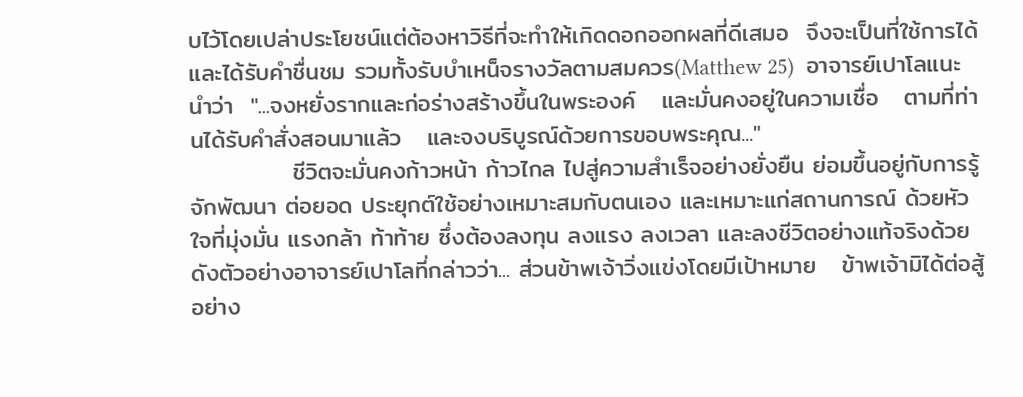บไว้โดยเปล่าประโยชน์แต่ต้องหาวิธีที่จะทำให้เกิดดอกออกผลที่ดีเสมอ  จึงจะเป็นที่ใช้การได้และได้รับคำชื่นชม รวมทั้งรับบำเหน็จรางวัลตามสมควร(Matthew 25)  อาจารย์เปาโลแนะนำว่า  "...จงหยั่งรากและก่อร่างสร้างขึ้นในพระองค์   และมั่นคงอยู่ในความเชื่อ   ตามที่ท่านได้รับคำสั่งสอนมาแล้ว   และจงบริบูรณ์ด้วยการขอบพระคุณ..."
            ชีวิตจะมั่นคงก้าวหน้า ก้าวไกล ไปสู่ความสำเร็จอย่างยั่งยืน ย่อมขึ้นอยู่กับการรู้จักพัฒนา ต่อยอด ประยุกต์ใช้อย่างเหมาะสมกับตนเอง และเหมาะแก่สถานการณ์ ด้วยหัวใจที่มุ่งมั่น แรงกล้า ท้าท้าย ซึ่งต้องลงทุน ลงแรง ลงเวลา และลงชีวิตอย่างแท้จริงด้วย  ดังตัวอย่างอาจารย์เปาโลที่กล่าวว่า... ส่วนข้าพเจ้าวิ่งแข่งโดยมีเป้าหมาย   ข้าพเจ้ามิได้ต่อสู้อย่าง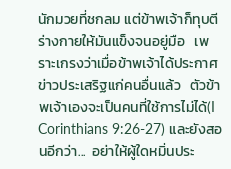นักมวยที่ชกลม แต่ข้าพเจ้าก็ทุบตีร่างกายให้มันแข็งจนอยู่มือ   เพราะเกรงว่าเมื่อข้าพเจ้าได้ประกาศข่าวประเสริฐแก่คนอื่นแล้ว   ตัวข้าพเจ้าเองจะเป็นคนที่ใช้การไม่ได้(I Corinthians 9:26-27) และยังสอนอีกว่า...  อย่าให้ผู้ใดหมิ่นประ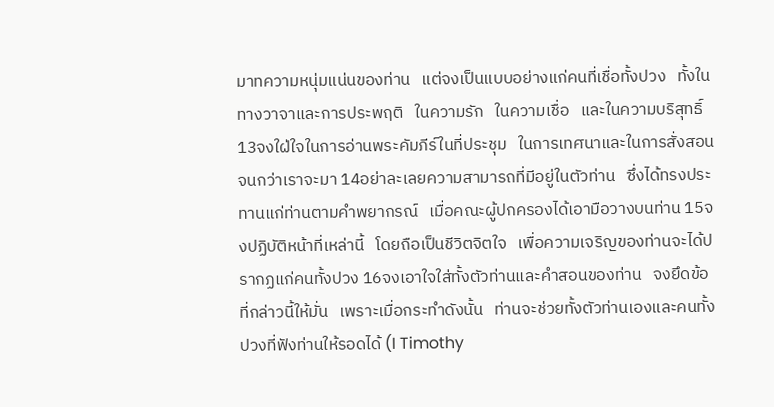มาทความหนุ่มแน่นของท่าน   แต่จงเป็นแบบอย่างแก่คนที่เชื่อทั้งปวง   ทั้งในทางวาจาและการประพฤติ   ในความรัก   ในความเชื่อ   และในความบริสุทธิ์ 13จงใฝ่ใจในการอ่านพระคัมภีร์ในที่ประชุม   ในการเทศนาและในการสั่งสอนจนกว่าเราจะมา 14อย่าละเลยความสามารถที่มีอยู่ในตัวท่าน   ซึ่งได้ทรงประทานแก่ท่านตามคำพยากรณ์   เมื่อคณะผู้ปกครองได้เอามือวางบนท่าน 15จงปฏิบัติหน้าที่เหล่านี้   โดยถือเป็นชีวิตจิตใจ   เพื่อความเจริญของท่านจะได้ปรากฏแก่คนทั้งปวง 16จงเอาใจใส่ทั้งตัวท่านและคำสอนของท่าน   จงยึดข้อที่กล่าวนี้ให้มั่น   เพราะเมื่อกระทำดังนั้น   ท่านจะช่วยทั้งตัวท่านเองและคนทั้งปวงที่ฟังท่านให้รอดได้ (I Timothy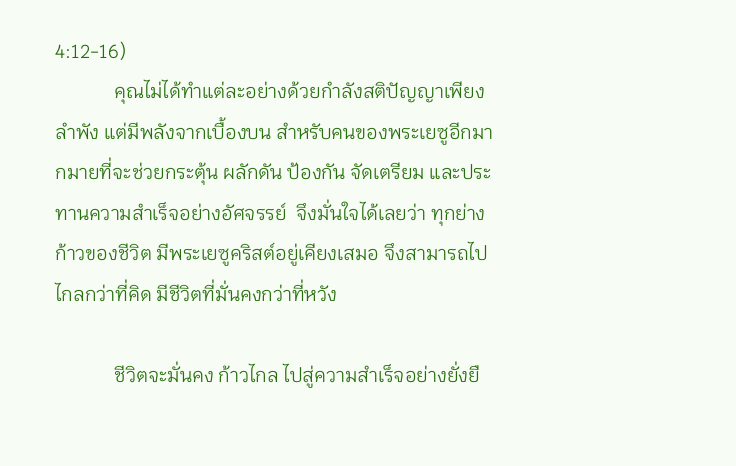4:12-16)
            คุณไม่ได้ทำแต่ละอย่างด้วยกำลังสติปัญญาเพียงลำพัง แต่มีพลังจากเบื้องบน สำหรับคนของพระเยซูอีกมากมายที่จะช่วยกระตุ้น ผลักดัน ป้องกัน จัดเตรียม และประทานความสำเร็จอย่างอัศจรรย์  จึงมั่นใจได้เลยว่า ทุกย่างก้าวของชีวิต มีพระเยซูคริสต์อยู่เคียงเสมอ จึงสามารถไปไกลกว่าที่คิด มีชีวิตที่มั่นคงกว่าที่หวัง

            ชีวิตจะมั่นคง ก้าวไกล ไปสู่ความสำเร็จอย่างยั่งยื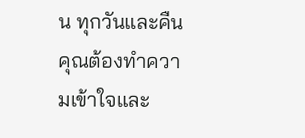น ทุกวันและคืน คุณต้องทำความเข้าใจและ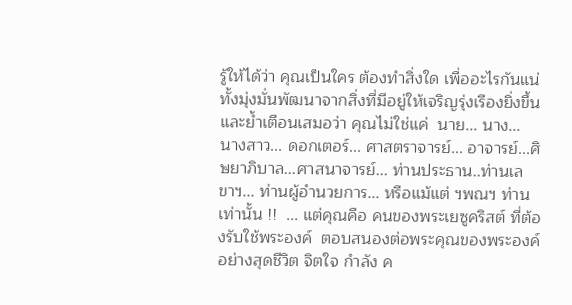รู้ให้ได้ว่า คุณเป็นใคร ต้องทำสิ่งใด เพื่ออะไรกันแน่ ทั้งมุ่งมั่นพัฒนาจากสิ่งที่มีอยู่ให้เจริญรุ่งเรืองยิ่งขึ้น และย้ำเตือนเสมอว่า คุณไม่ใช่แค่  นาย... นาง... นางสาว... ดอกเตอร์... ศาสตราจารย์... อาจารย์...ศิษยาภิบาล...ศาสนาจารย์... ท่านประธาน..ท่านเลขาฯ... ท่านผู้อำนวยการ... หรือแม้แต่ ฯพณฯ ท่านเท่านั้น !!  ... แต่คุณคือ คนของพระเยซูคริสต์ ที่ต้องรับใช้พระองค์  ตอบสนองต่อพระคุณของพระองค์อย่างสุดชีวิต จิตใจ กำลัง ค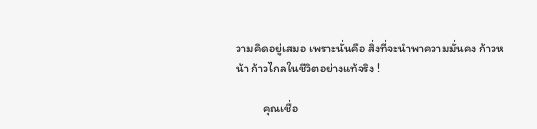วามคิดอยู่เสมอ เพราะนั่นคือ สิ่งที่จะนำพาความมั่นคง ก้าวหน้า ก้าวไกลในชีวิตอย่างแท้จริง !

          คุณเชื่อ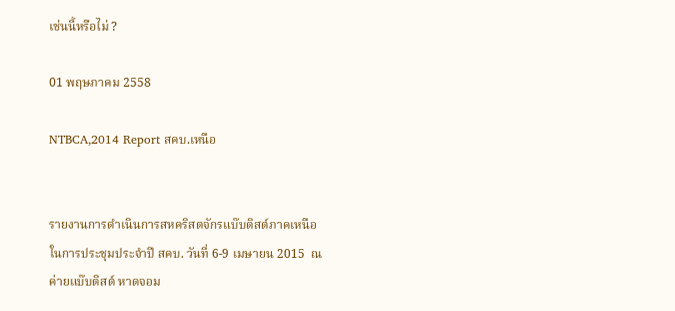เช่นนี้หรือไม่ ?

01 พฤษภาคม 2558

NTBCA,2014 Report สคบ.เหนือ


รายงานการดำเนินการสหคริสตจักรแบ๊บติสต์ภาคเหนือ ในการประชุมประจำปี สคบ. วันที่ 6-9 เมษายน 2015  ณ ค่ายแบ๊บติสต์ หาดจอม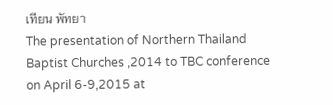เทียน พัทยา
The presentation of Northern Thailand Baptist Churches ,2014 to TBC conference on April 6-9,2015 at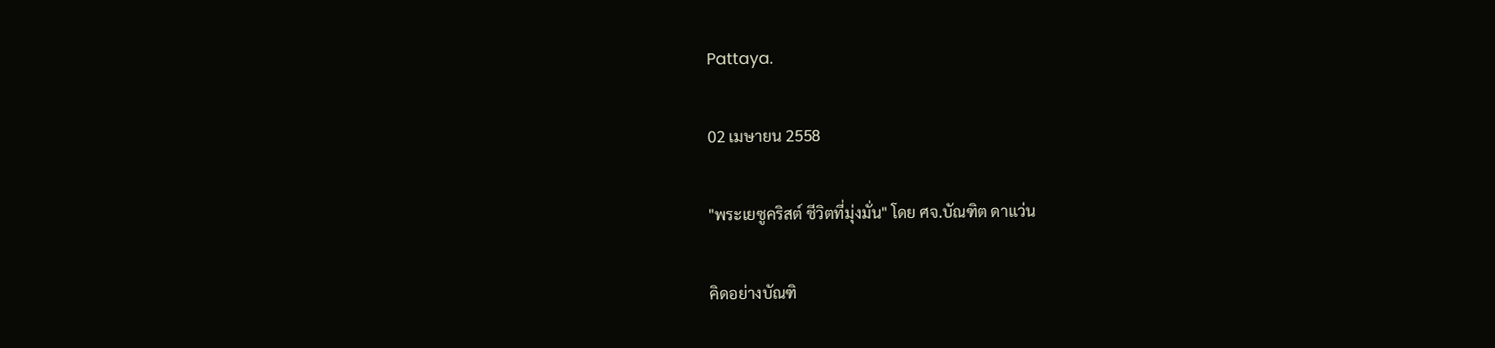Pattaya.

02 เมษายน 2558

"พระเยซูคริสต์ ชีวิตที่มุ่งมั่น" โดย ศจ.บัณฑิต ดาแว่น

คิดอย่างบัณฑิ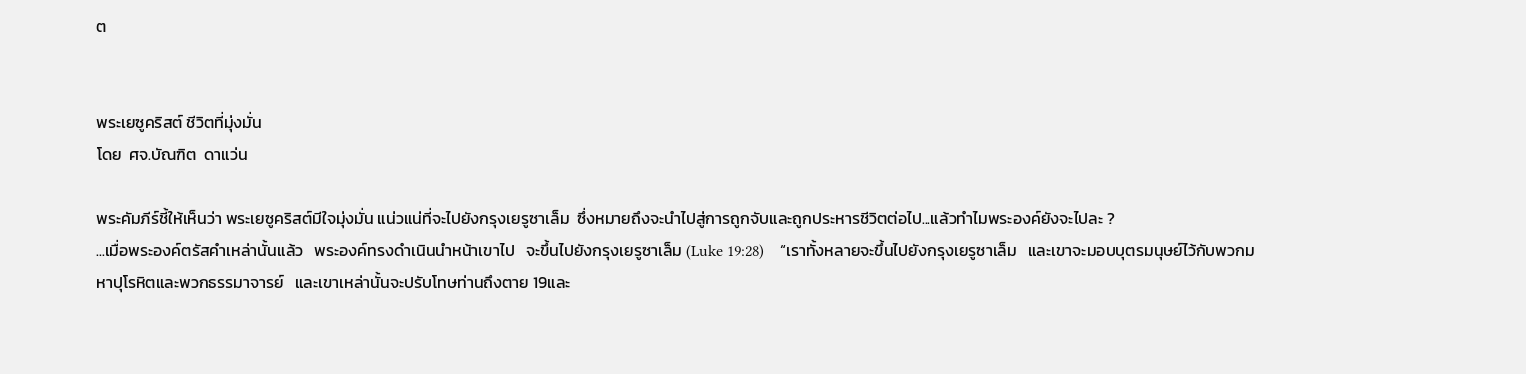ต


พระเยซูคริสต์ ชีวิตที่มุ่งมั่น
โดย  ศจ.บัณฑิต  ดาแว่น

พระคัมภีร์ชี้ให้เห็นว่า พระเยซูคริสต์มีใจมุ่งมั่น แน่วแน่ที่จะไปยังกรุงเยรูซาเล็ม  ซึ่งหมายถึงจะนำไปสู่การถูกจับและถูกประหารชีวิตต่อไป...แล้วทำไมพระองค์ยังจะไปละ ?
...เมื่อพระองค์ตรัสคำเหล่านั้นแล้ว   พระองค์ทรงดำเนินนำหน้าเขาไป   จะขึ้นไปยังกรุงเยรูซาเล็ม (Luke 19:28)    “เราทั้งหลายจะขึ้นไปยังกรุงเยรูซาเล็ม   และเขาจะมอบบุตรมนุษย์ไว้กับพวกมหาปุโรหิตและพวกธรรมาจารย์   และเขาเหล่านั้นจะปรับโทษท่านถึงตาย 19และ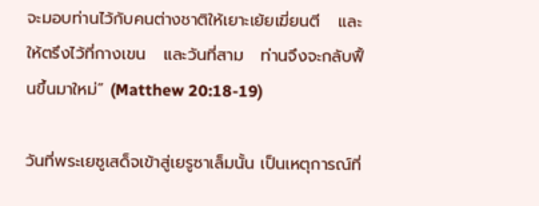จะมอบท่านไว้กับคนต่างชาติให้เยาะเย้ยเฆี่ยนตี   และให้ตรึงไว้ที่กางเขน   และวันที่สาม   ท่านจึงจะกลับฟื้นขึ้นมาใหม่” (Matthew 20:18-19)

วันที่พระเยซูเสด็จเข้าสู่เยรูซาเล็มนั้น เป็นเหตุการณ์ที่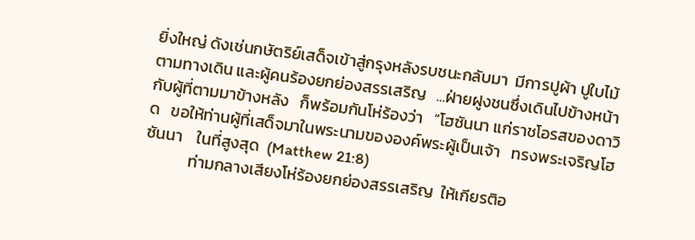ยิ่งใหญ่ ดังเช่นกษัตริย์เสด็จเข้าสู่กรุงหลังรบชนะกลับมา  มีการปูผ้า ปูใบไม้ตามทางเดิน และผู้คนร้องยกย่องสรรเสริญ   ...ฝ่ายฝูงชนซึ่งเดินไปข้างหน้า   กับผู้ที่ตามมาข้างหลัง   ก็พร้อมกันโห่ร้องว่า   “โฮซันนา แก่ราชโอรสของดาวิด   ขอให้ท่านผู้ที่เสด็จมาในพระนามขององค์พระผู้เป็นเจ้า   ทรงพระเจริญโฮซันนา    ในที่สูงสุด  (Matthew 21:8)
            ท่ามกลางเสียงโห่ร้องยกย่องสรรเสริญ  ให้เกียรติอ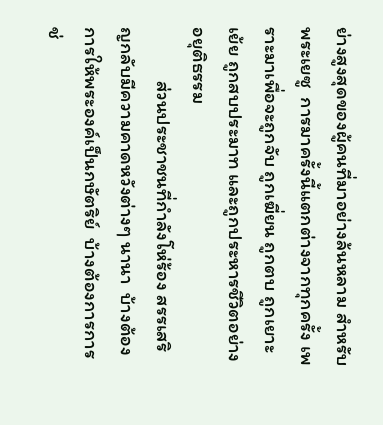ย่างสูงสุดของผู้คนที่มาอย่างล้นหลาม สำหรับพระเยซู  การมาครั้งนี้แตกต่างจากทุกครั้ง เพราะมาเพื่อจะถูกจับ ถูกเฆี่ยน ถูกตบ ถูกเยาะเย้ย ถูกสบประมาท และถูกประหารชีวิตอย่างอยุติธรรม
            ส่วนประชาชนที่กำลังโห่ร้อง สรรเสริญกลับมีความคาดหวังต่างๆ นานา  บ้างต้องการให้พระองค์เป็นกษัตริย์  บ้างต้องการการช่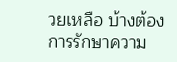วยเหลือ บ้างต้องการรักษาความ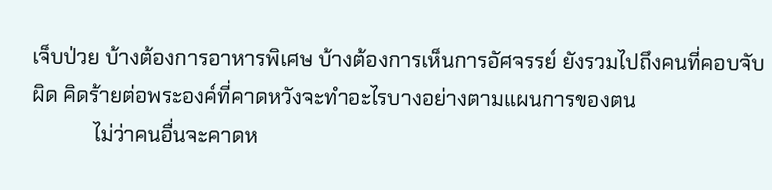เจ็บป่วย บ้างต้องการอาหารพิเศษ บ้างต้องการเห็นการอัศจรรย์ ยังรวมไปถึงคนที่คอบจับผิด คิดร้ายต่อพระองค์ที่คาดหวังจะทำอะไรบางอย่างตามแผนการของตน
            ไม่ว่าคนอื่นจะคาดห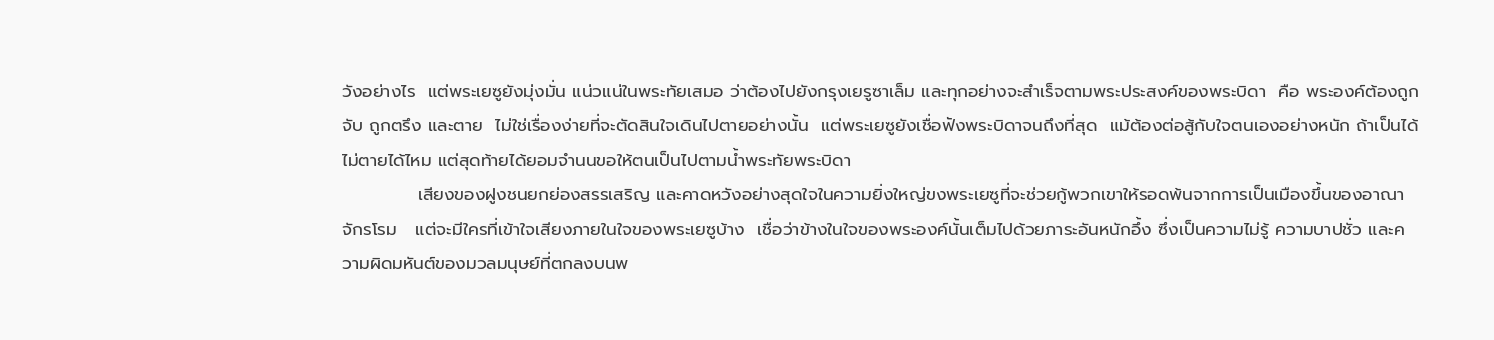วังอย่างไร  แต่พระเยซูยังมุ่งมั่น แน่วแน่ในพระทัยเสมอ ว่าต้องไปยังกรุงเยรูซาเล็ม และทุกอย่างจะสำเร็จตามพระประสงค์ของพระบิดา  คือ พระองค์ต้องถูกจับ ถูกตรึง และตาย  ไม่ใช่เรื่องง่ายที่จะตัดสินใจเดินไปตายอย่างนั้น  แต่พระเยซูยังเชื่อฟังพระบิดาจนถึงที่สุด  แม้ต้องต่อสู้กับใจตนเองอย่างหนัก ถ้าเป็นได้ไม่ตายได้ไหม แต่สุดท้ายได้ยอมจำนนขอให้ตนเป็นไปตามน้ำพระทัยพระบิดา
            เสียงของฝูงชนยกย่องสรรเสริญ และคาดหวังอย่างสุดใจในความยิ่งใหญ่ขงพระเยซูที่จะช่วยกู้พวกเขาให้รอดพ้นจากการเป็นเมืองขึ้นของอาณาจักรโรม   แต่จะมีใครที่เข้าใจเสียงภายในใจของพระเยซูบ้าง  เชื่อว่าข้างในใจของพระองค์นั้นเต็มไปด้วยภาระอันหนักอึ้ง ซึ่งเป็นความไม่รู้ ความบาปชั่ว และความผิดมหันต์ของมวลมนุษย์ที่ตกลงบนพ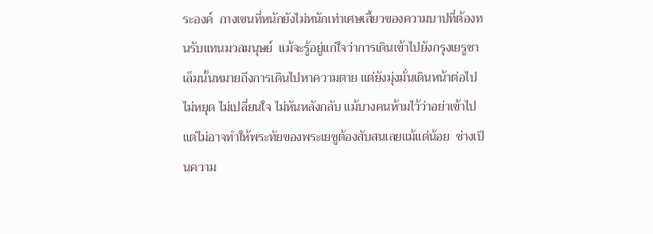ระองค์  กางเขนที่หนักยังไม่หนักเท่าเศษเสี้ยวของความบาปที่ต้องทนรับแทนมวลมนุษย์  แม้จะรู้อยู่แก่ใจว่าการเดินเข้าไปยังกรุงเยรูซาเล็มนั้นหมายถึงการเดินไปหาความตาย แต่ยังมุ่งมั่นเดินหน้าต่อไปไม่หยุด ไม่เปลี่ยนใจ ไม่หันหลังกลับ แม้บางคนห้ามไว้ว่าอย่าเข้าไป แต่ไม่อาจทำให้พระทัยของพระเยซูต้องสับสนเลยแม้แต่น้อย  ช่างเป็นความ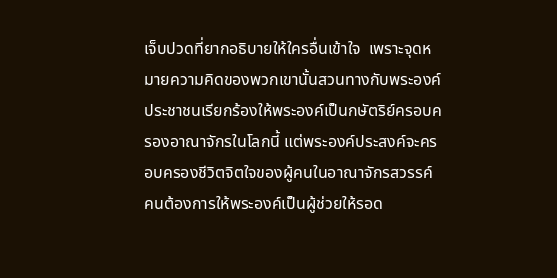เจ็บปวดที่ยากอธิบายให้ใครอื่นเข้าใจ  เพราะจุดหมายความคิดของพวกเขานั้นสวนทางกับพระองค์  ประชาชนเรียกร้องให้พระองค์เป็นกษัตริย์ครอบครองอาณาจักรในโลกนี้ แต่พระองค์ประสงค์จะครอบครองชีวิตจิตใจของผู้คนในอาณาจักรสวรรค์  คนต้องการให้พระองค์เป็นผู้ช่วยให้รอด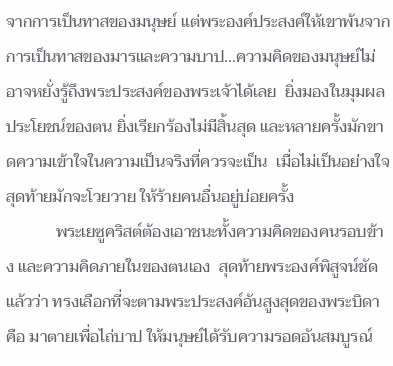จากการเป็นทาสของมนุษย์ แต่พระองค์ประสงค์ให้เขาพ้นจากการเป็นทาสของมารและความบาป...ความคิดของมนุษย์ไม่อาจหยั่งรู้ถึงพระประสงค์ของพระเจ้าได้เลย  ยิ่งมองในมุมผลประโยชน์ของตน ยิ่งเรียกร้องไม่มีสิ้นสุด และหลายครั้งมักขาดความเข้าใจในความเป็นจริงที่ควรจะเป็น  เมื่อไม่เป็นอย่างใจ สุดท้ายมักจะโวยวาย ให้ร้ายคนอื่นอยู่บ่อยครั้ง
            พระเยซูคริสต์ต้องเอาชนะทั้งความคิดของคนรอบข้าง และความคิดภายในของตนเอง  สุดท้ายพระองค์พิสูจน์ชัดแล้วว่า ทรงเลือกที่จะตามพระประสงค์อันสูงสุดของพระบิดา  คือ มาตายเพื่อไถ่บาป ให้มนุษย์ได้รับความรอดอันสมบูรณ์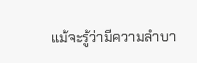แม้จะรู้ว่ามีความลำบา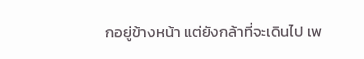กอยู่ข้างหน้า แต่ยังกล้าที่จะเดินไป เพ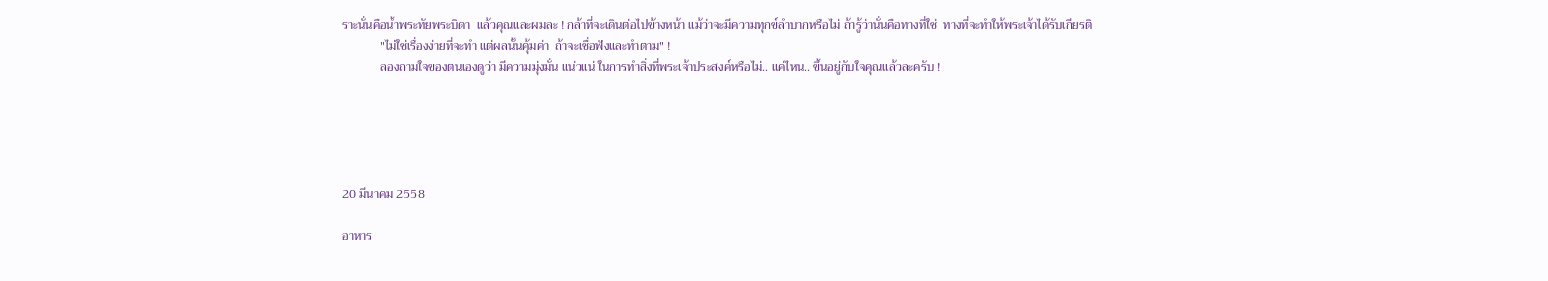ราะนั่นคือน้ำพระทัยพระบิดา  แล้วคุณและผมละ ! กล้าที่จะเดินต่อไปข้างหน้า แม้ว่าจะมีความทุกข์ลำบากหรือไม่ ถ้ารู้ว่านั่นคือทางที่ใช่  ทางที่จะทำให้พระเจ้าได้รับเกียรติ
            "ไม่ใช่เรื่องง่ายที่จะทำ แต่ผลนั้นคุ้มค่า  ถ้าจะเชื่อฟังและทำตาม" !
            ลองถามใจของตนเองดูว่า มีความมุ่งมั่น แน่วแน่ ในการทำสิ่งที่พระเจ้าประสงค์หรือไม่.. แค่ไหน.. ขึ้นอยู่กับใจคุณแล้วละครับ !





20 มีนาคม 2558

อาหาร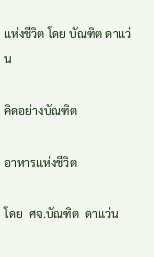แห่งชีวิต โดย บัณฑิต ดาแว่น

คิดอย่างบัณฑิต

อาหารแห่งชีวิต

โดย  ศจ.บัณฑิต  ดาแว่น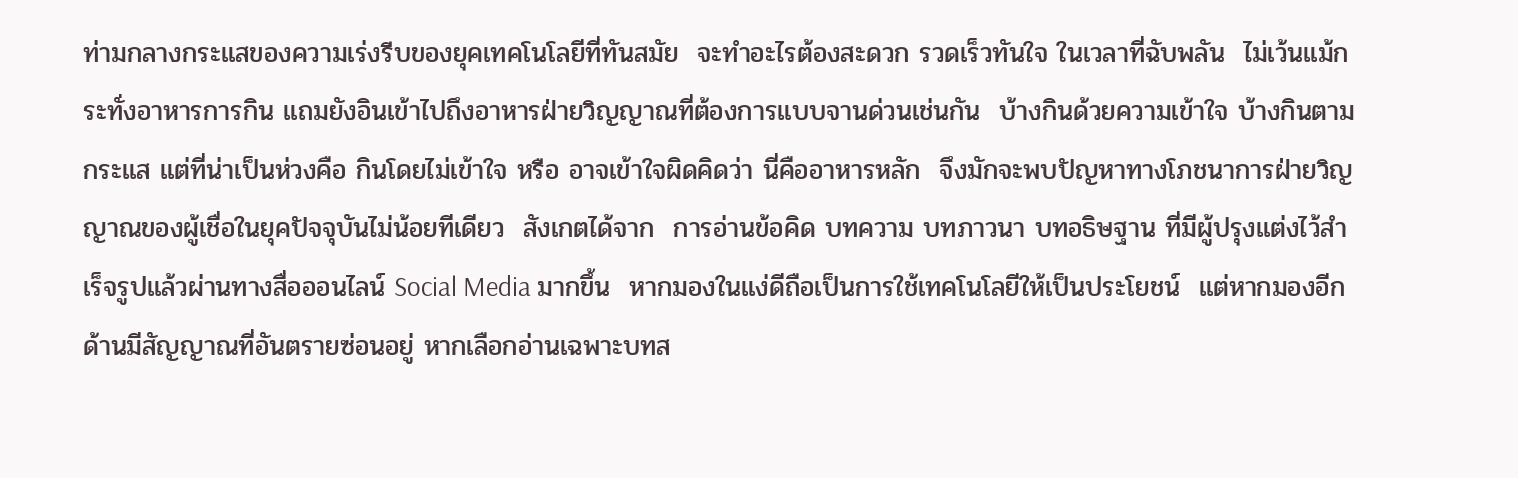ท่ามกลางกระแสของความเร่งรีบของยุคเทคโนโลยีที่ทันสมัย  จะทำอะไรต้องสะดวก รวดเร็วทันใจ ในเวลาที่ฉับพลัน  ไม่เว้นแม้กระทั่งอาหารการกิน แถมยังอินเข้าไปถึงอาหารฝ่ายวิญญาณที่ต้องการแบบจานด่วนเช่นกัน  บ้างกินด้วยความเข้าใจ บ้างกินตามกระแส แต่ที่น่าเป็นห่วงคือ กินโดยไม่เข้าใจ หรือ อาจเข้าใจผิดคิดว่า นี่คืออาหารหลัก  จึงมักจะพบปัญหาทางโภชนาการฝ่ายวิญญาณของผู้เชื่อในยุคปัจจุบันไม่น้อยทีเดียว  สังเกตได้จาก  การอ่านข้อคิด บทความ บทภาวนา บทอธิษฐาน ที่มีผู้ปรุงแต่งไว้สำเร็จรูปแล้วผ่านทางสื่อออนไลน์ Social Media มากขึ้น  หากมองในแง่ดีถือเป็นการใช้เทคโนโลยีให้เป็นประโยชน์  แต่หากมองอีกด้านมีสัญญาณที่อันตรายซ่อนอยู่ หากเลือกอ่านเฉพาะบทส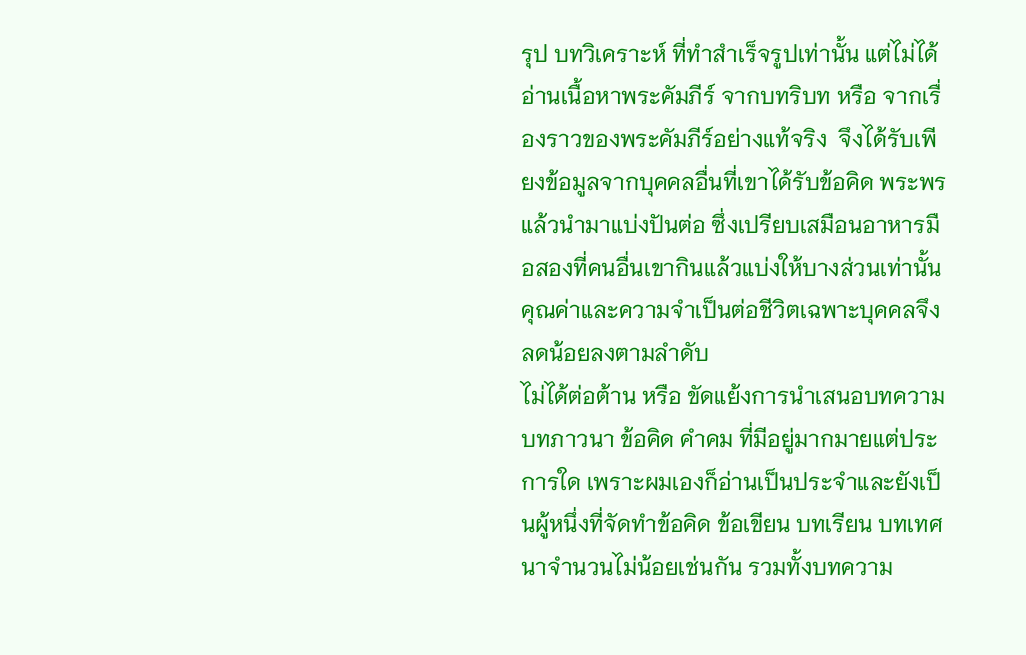รุป บทวิเคราะห์ ที่ทำสำเร็จรูปเท่านั้น แต่ไม่ได้อ่านเนื้อหาพระคัมภีร์ จากบทริบท หรือ จากเรื่องราวของพระคัมภีร์อย่างแท้จริง  จึงได้รับเพียงข้อมูลจากบุคคลอื่นที่เขาได้รับข้อคิด พระพรแล้วนำมาแบ่งปันต่อ ซึ่งเปรียบเสมือนอาหารมือสองที่คนอื่นเขากินแล้วแบ่งให้บางส่วนเท่านั้น  คุณค่าและความจำเป็นต่อชีวิตเฉพาะบุคคลจึงลดน้อยลงตามลำดับ
ไม่ได้ต่อต้าน หรือ ขัดแย้งการนำเสนอบทความ  บทภาวนา ข้อคิด คำคม ที่มีอยู่มากมายแต่ประการใด เพราะผมเองก็อ่านเป็นประจำและยังเป็นผู้หนึ่งที่จัดทำข้อคิด ข้อเขียน บทเรียน บทเทศนาจำนวนไม่น้อยเช่นกัน รวมทั้งบทความ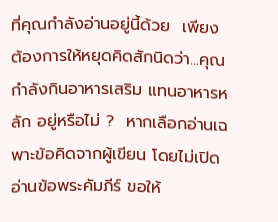ที่คุณกำลังอ่านอยู่นี้ด้วย  เพียงต้องการให้หยุดคิดสักนิดว่า...คุณกำลังกินอาหารเสริม แทนอาหารหลัก อยู่หรือไม่ ?  หากเลือกอ่านเฉพาะข้อคิดจากผู้เขียน โดยไม่เปิดอ่านข้อพระคัมภีร์ ขอให้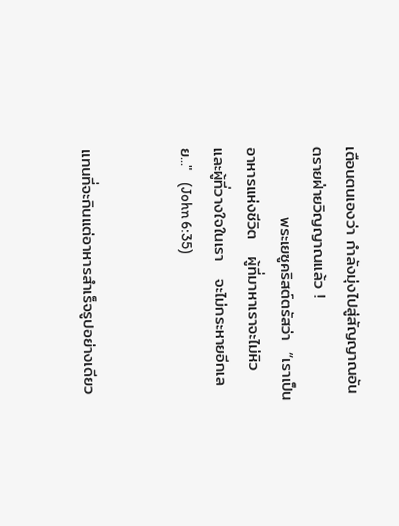เตือนตนเองว่า กำลังมุ่งไปสู่สัญญาณอันตรายฝ่ายวิญญาณแล้ว !
            พระเยซูคริสต์ตรัสว่า  “เราเป็นอาหารแห่งชีวิต   ผู้ที่มาหาเราจะไม่หิว   และผู้ที่วางใจในเรา   จะไม่กระหายอีกเลย..."  (John 6:35)


แทนที่จะกินแต่อาหารสำเร็จรูปอย่างเดียว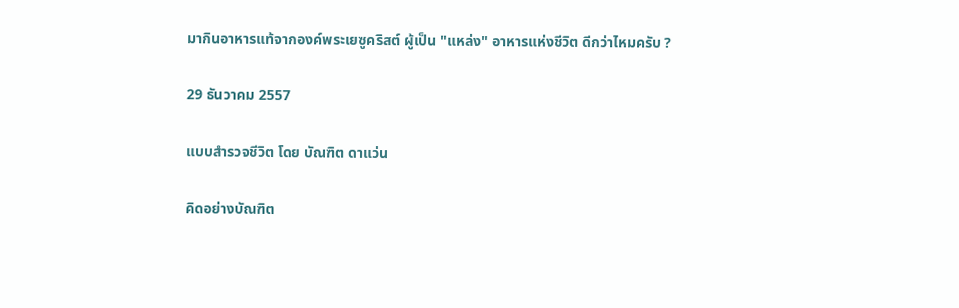มากินอาหารแท้จากองค์พระเยซูคริสต์ ผู้เป็น "แหล่ง" อาหารแห่งชีวิต ดีกว่าไหมครับ ?

29 ธันวาคม 2557

แบบสำรวจชีวิต โดย บัณฑิต ดาแว่น

คิดอย่างบัณฑิต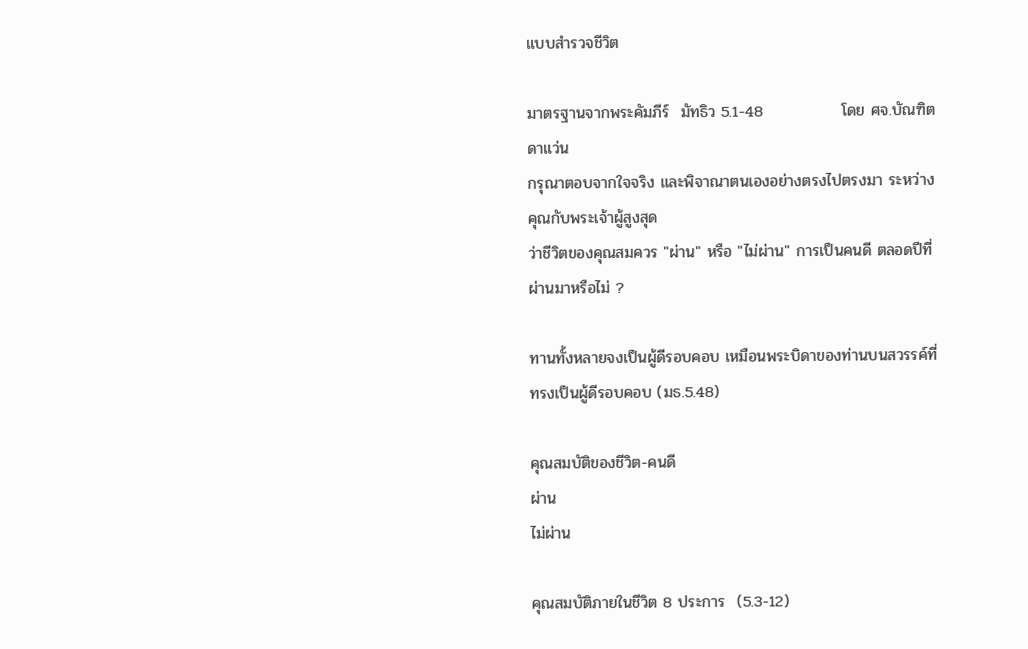แบบสำรวจชีวิต

มาตรฐานจากพระคัมภีร์  มัทธิว 5.1-48              โดย ศจ.บัณฑิต  ดาแว่น
กรุณาตอบจากใจจริง และพิจาณาตนเองอย่างตรงไปตรงมา ระหว่างคุณกับพระเจ้าผู้สูงสุด
ว่าชีวิตของคุณสมควร "ผ่าน" หรือ "ไม่ผ่าน" การเป็นคนดี ตลอดปีที่ผ่านมาหรือไม่ ?

ทานทั้งหลายจงเป็นผู้ดีรอบคอบ เหมือนพระบิดาของท่านบนสวรรค์ที่ทรงเป็นผู้ดีรอบคอบ (มธ.5.48)

คุณสมบัติของชีวิต-คนดี
ผ่าน
ไม่ผ่าน

คุณสมบัติภายในชีวิต 8 ประการ  (5.3-12)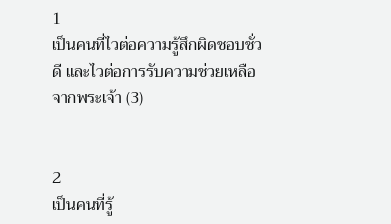1
เป็นคนที่ไวต่อความรู้สึกผิดชอบชั่วดี และไวต่อการรับความช่วยเหลือจากพระเจ้า (3)


2
เป็นคนที่รู้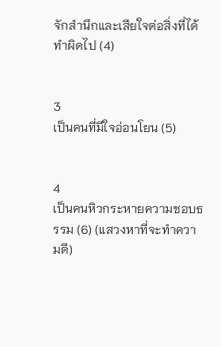จักสำนึกและเสียใจต่อสิ่งที่ได้ทำผิดไป (4)


3
เป็นคนที่มีใจอ่อนโยน (5)


4
เป็นคนหิวกระหายความชอบธรรม (6) (แสวงหาที่จะทำความดี)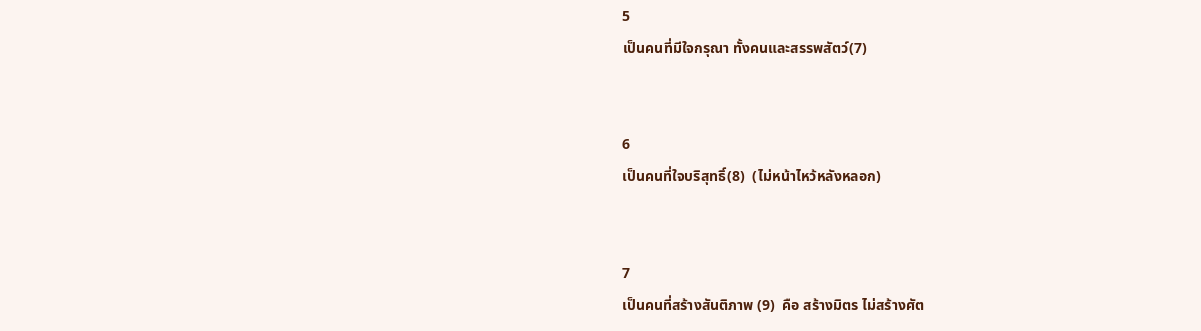5
เป็นคนที่มีใจกรุณา ทั้งคนและสรรพสัตว์(7)


6
เป็นคนที่ใจบริสุทธิ์(8)  (ไม่หน้าไหว้หลังหลอก)


7
เป็นคนที่สร้างสันติภาพ (9)  คือ สร้างมิตร ไม่สร้างศัต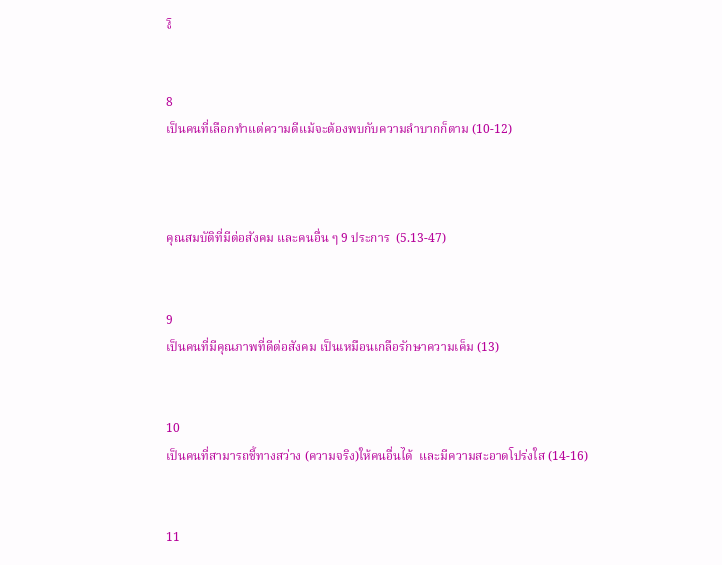รู


8
เป็นคนที่เลือกทำแต่ความดีแม้จะต้องพบกับความลำบากก็ตาม (10-12)



คุณสมบัติที่มีต่อสังคม และคนอื่น ๆ 9 ประการ  (5.13-47)


9
เป็นคนที่มีคุณภาพที่ดีต่อสังคม เป็นเหมือนเกลือรักษาความเค็ม (13)


10
เป็นคนที่สามารถชี้ทางสว่าง (ความจริง)ให้คนอื่นได้  และมีความสะอาดโปร่งใส (14-16)


11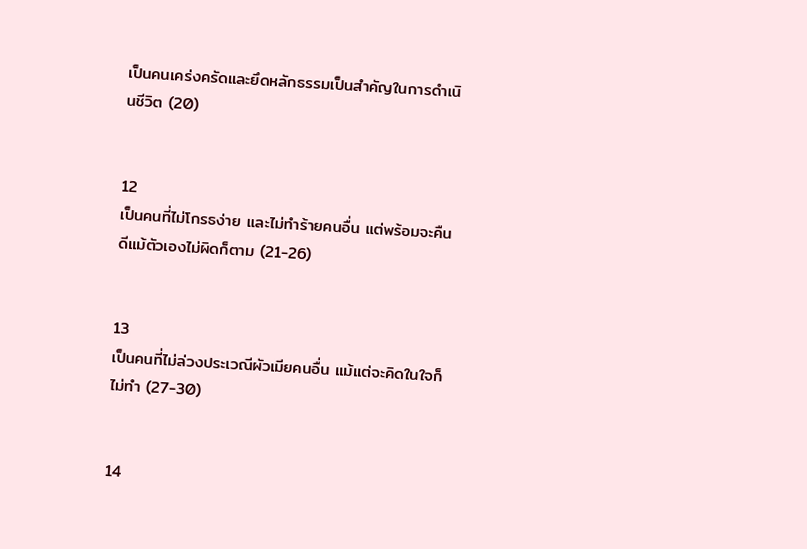เป็นคนเคร่งครัดและยึดหลักธรรมเป็นสำคัญในการดำเนินชีวิต (20)


12
เป็นคนที่ไม่โกรธง่าย และไม่ทำร้ายคนอื่น แต่พร้อมจะคืนดีแม้ตัวเองไม่ผิดก็ตาม (21-26)


13
เป็นคนที่ไม่ล่วงประเวณีผัวเมียคนอื่น แม้แต่จะคิดในใจก็ไม่ทำ (27-30)


14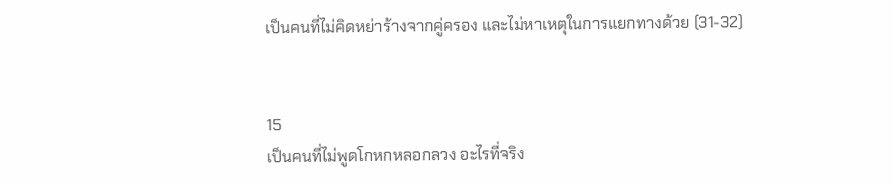เป็นคนที่ไม่คิดหย่าร้างจากคู่ครอง และไม่หาเหตุในการแยกทางด้วย (31-32)


15
เป็นคนที่ไม่พูดโกหกหลอกลวง อะไรที่จริง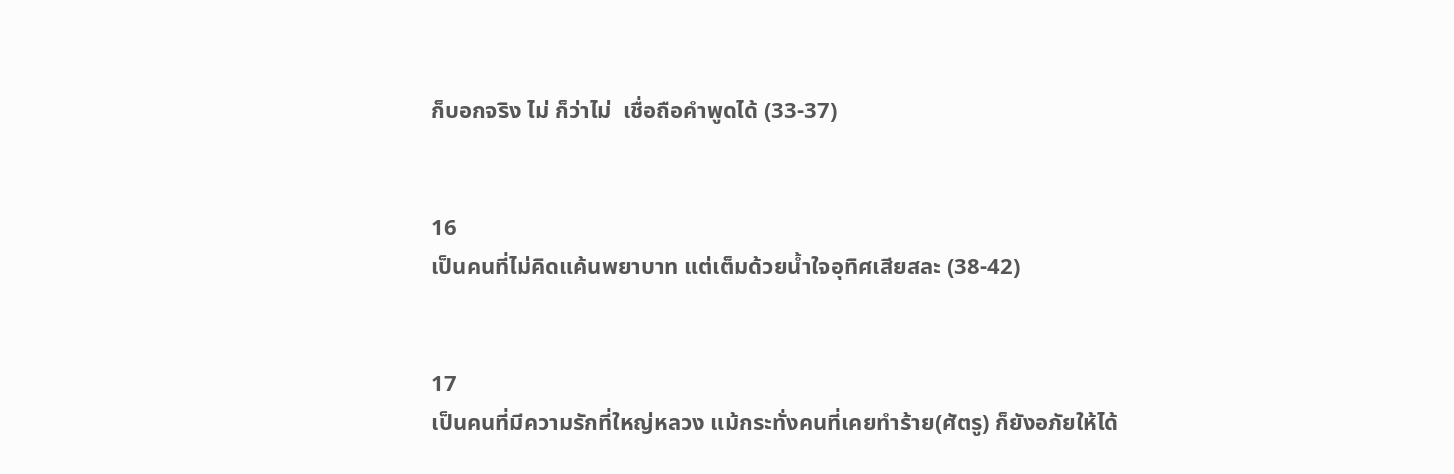ก็บอกจริง ไม่ ก็ว่าไม่  เชื่อถือคำพูดได้ (33-37)


16
เป็นคนที่ไม่คิดแค้นพยาบาท แต่เต็มด้วยน้ำใจอุทิศเสียสละ (38-42)


17
เป็นคนที่มีความรักที่ใหญ่หลวง แม้กระทั่งคนที่เคยทำร้าย(ศัตรู) ก็ยังอภัยให้ได้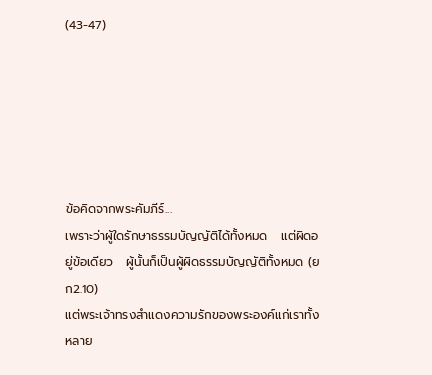(43-47)






ข้อคิดจากพระคัมภีร์...
เพราะว่าผู้ใดรักษาธรรมบัญญัติได้ทั้งหมด   แต่ผิดอยู่ข้อเดียว   ผู้นั้นก็เป็นผู้ผิดธรรมบัญญัติทั้งหมด (ยก2.10)
แต่พระเจ้าทรงสำแดงความรักของพระองค์แก่เราทั้งหลาย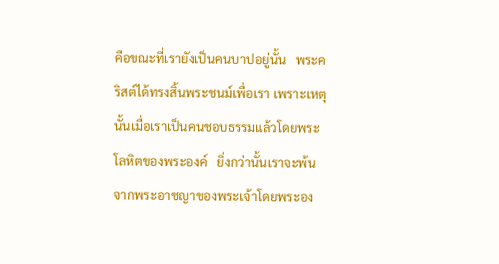คือขณะที่เรายังเป็นคนบาปอยู่นั้น   พระคริสต์ได้ทรงสิ้นพระชนม์เพื่อเรา เพราะเหตุนั้นเมื่อเราเป็นคนชอบธรรมแล้วโดยพระโลหิตของพระองค์   ยิ่งกว่านั้นเราจะพ้นจากพระอาชญาของพระเจ้าโดยพระอง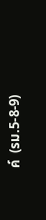ค์  (รม.5-8-9)